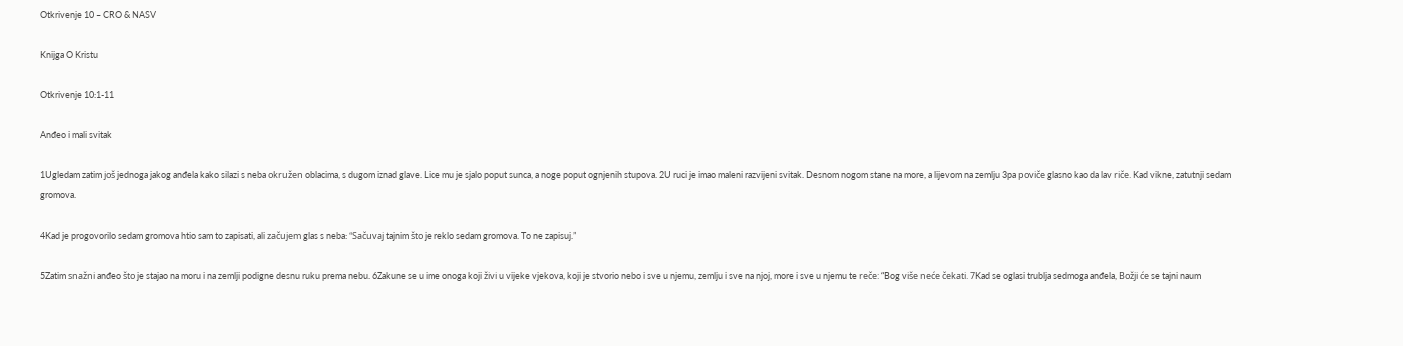Otkrivenje 10 – CRO & NASV

Knijga O Kristu

Otkrivenje 10:1-11

Anđeo i mali svitak

1Ugledam zatim još jednoga jakog anđela kako silazi s neba okružen oblacima, s dugom iznad glave. Lice mu je sjalo poput sunca, a noge poput ognjenih stupova. 2U ruci je imao maleni razvijeni svitak. Desnom nogom stane na more, a lijevom na zemlju 3pa poviče glasno kao da lav riče. Kad vikne, zatutnji sedam gromova.

4Kad je progovorilo sedam gromova htio sam to zapisati, ali začujem glas s neba: “Sačuvaj tajnim što je reklo sedam gromova. To ne zapisuj.”

5Zatim snažni anđeo što je stajao na moru i na zemlji podigne desnu ruku prema nebu. 6Zakune se u ime onoga koji živi u vijeke vjekova, koji je stvorio nebo i sve u njemu, zemlju i sve na njoj, more i sve u njemu te reče: “Bog više neće čekati. 7Kad se oglasi trublja sedmoga anđela, Božji će se tajni naum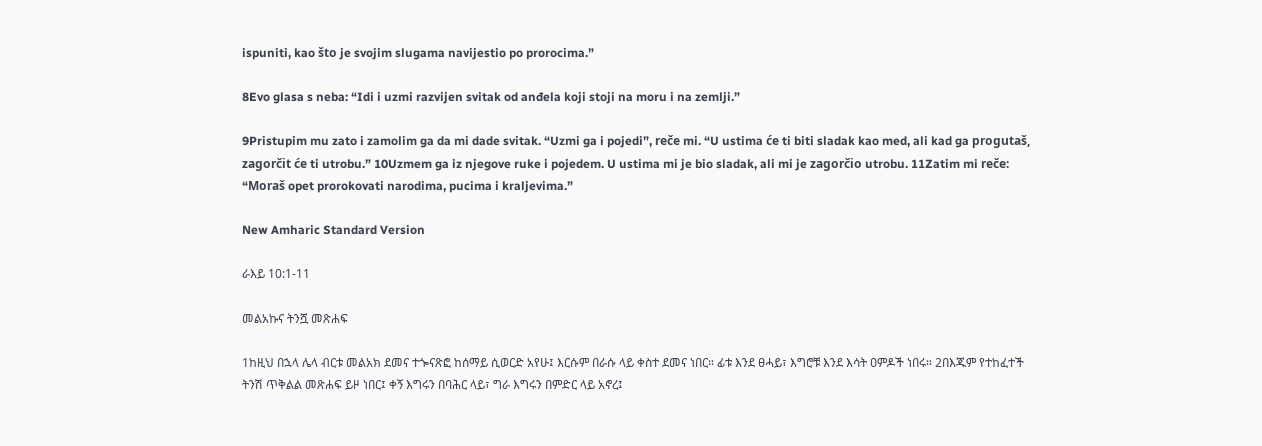ispuniti, kao što je svojim slugama navijestio po prorocima.”

8Evo glasa s neba: “Idi i uzmi razvijen svitak od anđela koji stoji na moru i na zemlji.”

9Pristupim mu zato i zamolim ga da mi dade svitak. “Uzmi ga i pojedi”, reče mi. “U ustima će ti biti sladak kao med, ali kad ga progutaš, zagorčit će ti utrobu.” 10Uzmem ga iz njegove ruke i pojedem. U ustima mi je bio sladak, ali mi je zagorčio utrobu. 11Zatim mi reče: “Moraš opet prorokovati narodima, pucima i kraljevima.”

New Amharic Standard Version

ራእይ 10:1-11

መልአኩና ትንሿ መጽሐፍ

1ከዚህ በኋላ ሌላ ብርቱ መልአክ ደመና ተጐናጽፎ ከሰማይ ሲወርድ አየሁ፤ እርሱም በራሱ ላይ ቀስተ ደመና ነበር። ፊቱ እንደ ፀሓይ፣ እግሮቹ እንደ እሳት ዐምዶች ነበሩ። 2በእጁም የተከፈተች ትንሽ ጥቅልል መጽሐፍ ይዞ ነበር፤ ቀኝ እግሩን በባሕር ላይ፣ ግራ እግሩን በምድር ላይ አኖረ፤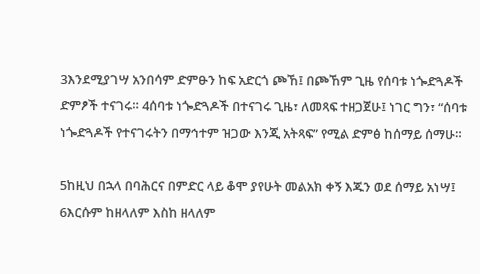3እንደሚያገሣ አንበሳም ድምፁን ከፍ አድርጎ ጮኸ፤ በጮኸም ጊዜ የሰባቱ ነጐድጓዶች ድምፆች ተናገሩ። 4ሰባቱ ነጐድጓዶች በተናገሩ ጊዜ፣ ለመጻፍ ተዘጋጀሁ፤ ነገር ግን፣ “ሰባቱ ነጐድጓዶች የተናገሩትን በማኅተም ዝጋው እንጂ አትጻፍ” የሚል ድምፅ ከሰማይ ሰማሁ።

5ከዚህ በኋላ በባሕርና በምድር ላይ ቆሞ ያየሁት መልአክ ቀኝ እጁን ወደ ሰማይ አነሣ፤ 6እርሱም ከዘላለም እስከ ዘላለም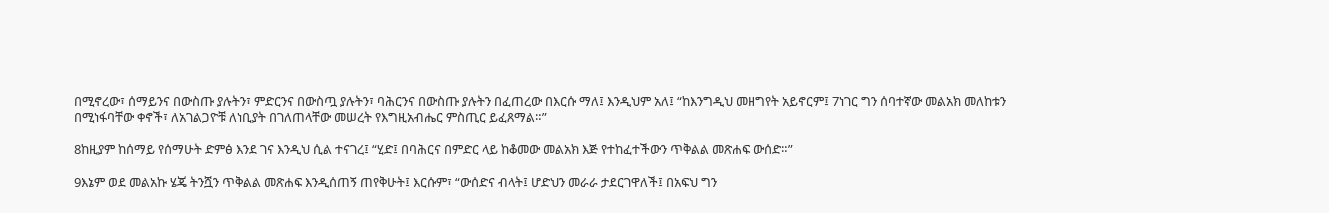በሚኖረው፣ ሰማይንና በውስጡ ያሉትን፣ ምድርንና በውስጧ ያሉትን፣ ባሕርንና በውስጡ ያሉትን በፈጠረው በእርሱ ማለ፤ እንዲህም አለ፤ “ከእንግዲህ መዘግየት አይኖርም፤ 7ነገር ግን ሰባተኛው መልአክ መለከቱን በሚነፋባቸው ቀኖች፣ ለአገልጋዮቹ ለነቢያት በገለጠላቸው መሠረት የእግዚአብሔር ምስጢር ይፈጸማል።”

8ከዚያም ከሰማይ የሰማሁት ድምፅ እንደ ገና እንዲህ ሲል ተናገረ፤ “ሂድ፤ በባሕርና በምድር ላይ ከቆመው መልአክ እጅ የተከፈተችውን ጥቅልል መጽሐፍ ውሰድ።”

9እኔም ወደ መልአኩ ሄጄ ትንሿን ጥቅልል መጽሐፍ እንዲሰጠኝ ጠየቅሁት፤ እርሱም፣ “ውሰድና ብላት፤ ሆድህን መራራ ታደርገዋለች፤ በአፍህ ግን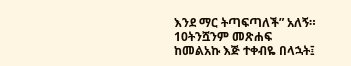እንደ ማር ትጣፍጣለች” አለኝ። 10ትንሿንም መጽሐፍ ከመልአኩ እጅ ተቀብዬ በላኋት፤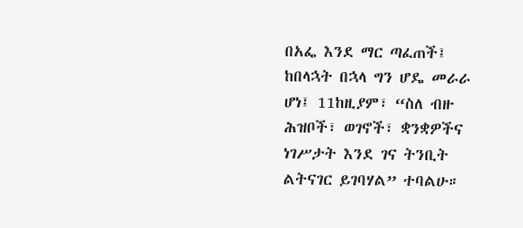በአፌ እንደ ማር ጣፈጠች፤ ከበላኋት በኋላ ግን ሆዴ መራራ ሆነ፤ 11ከዚያም፣ “ስለ ብዙ ሕዝቦች፣ ወገኖች፣ ቋንቋዎችና ነገሥታት እንደ ገና ትንቢት ልትናገር ይገባሃል” ተባልሁ።